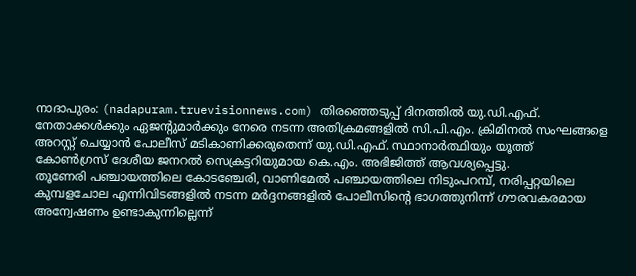നാദാപുരം: (nadapuram.truevisionnews.com) തിരഞ്ഞെടുപ്പ് ദിനത്തിൽ യു.ഡി.എഫ്. നേതാക്കൾക്കും ഏജന്റുമാർക്കും നേരെ നടന്ന അതിക്രമങ്ങളിൽ സി.പി.എം. ക്രിമിനൽ സംഘങ്ങളെ അറസ്റ്റ് ചെയ്യാൻ പോലീസ് മടികാണിക്കരുതെന്ന് യു.ഡി.എഫ്. സ്ഥാനാർത്ഥിയും യൂത്ത് കോൺഗ്രസ് ദേശീയ ജനറൽ സെക്രട്ടറിയുമായ കെ.എം. അഭിജിത്ത് ആവശ്യപ്പെട്ടു.
തൂണേരി പഞ്ചായത്തിലെ കോടഞ്ചേരി, വാണിമേൽ പഞ്ചായത്തിലെ നിടുംപറമ്പ്, നരിപ്പറ്റയിലെ കുമ്പളചോല എന്നിവിടങ്ങളിൽ നടന്ന മർദ്ദനങ്ങളിൽ പോലീസിന്റെ ഭാഗത്തുനിന്ന് ഗൗരവകരമായ അന്വേഷണം ഉണ്ടാകുന്നില്ലെന്ന്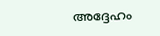അദ്ദേഹം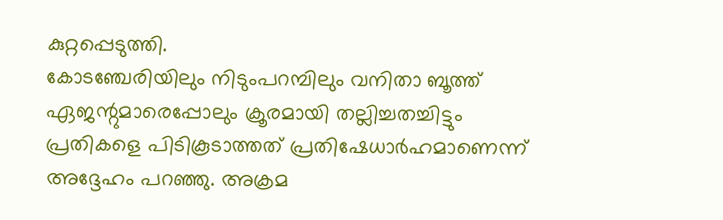കുറ്റപ്പെടുത്തി.
കോടഞ്ചേരിയിലും നിടുംപറമ്പിലും വനിതാ ബൂത്ത് ഏജന്റുമാരെപ്പോലും ക്രൂരമായി തല്ലിച്ചതച്ചിട്ടും പ്രതികളെ പിടികൂടാത്തത് പ്രതിഷേധാർഹമാണെന്ന് അദ്ദേഹം പറഞ്ഞു. അക്രമ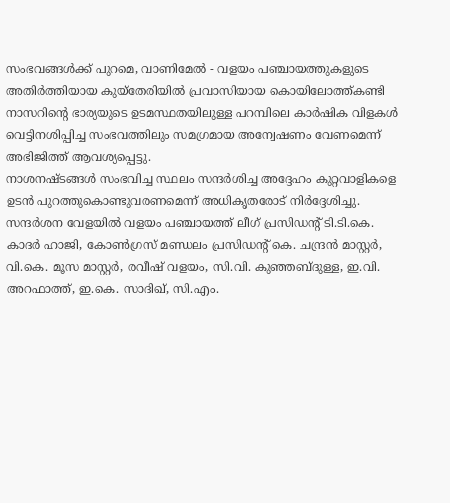സംഭവങ്ങൾക്ക് പുറമെ, വാണിമേൽ - വളയം പഞ്ചായത്തുകളുടെ അതിർത്തിയായ കുയ്തേരിയിൽ പ്രവാസിയായ കൊയിലോത്ത്കണ്ടി നാസറിന്റെ ഭാര്യയുടെ ഉടമസ്ഥതയിലുള്ള പറമ്പിലെ കാർഷിക വിളകൾ വെട്ടിനശിപ്പിച്ച സംഭവത്തിലും സമഗ്രമായ അന്വേഷണം വേണമെന്ന് അഭിജിത്ത് ആവശ്യപ്പെട്ടു.
നാശനഷ്ടങ്ങൾ സംഭവിച്ച സ്ഥലം സന്ദർശിച്ച അദ്ദേഹം കുറ്റവാളികളെ ഉടൻ പുറത്തുകൊണ്ടുവരണമെന്ന് അധികൃതരോട് നിർദ്ദേശിച്ചു. സന്ദർശന വേളയിൽ വളയം പഞ്ചായത്ത് ലീഗ് പ്രസിഡന്റ് ടി.ടി.കെ. കാദർ ഹാജി, കോൺഗ്രസ് മണ്ഡലം പ്രസിഡന്റ് കെ. ചന്ദ്രൻ മാസ്റ്റർ, വി.കെ. മൂസ മാസ്റ്റർ, രവീഷ് വളയം, സി.വി. കുഞ്ഞബ്ദുള്ള, ഇ.വി. അറഫാത്ത്, ഇ.കെ. സാദിഖ്, സി.എം.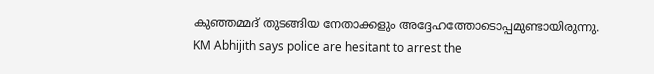കുഞ്ഞമ്മദ് തുടങ്ങിയ നേതാക്കളും അദ്ദേഹത്തോടൊപ്പമുണ്ടായിരുന്നു.
KM Abhijith says police are hesitant to arrest the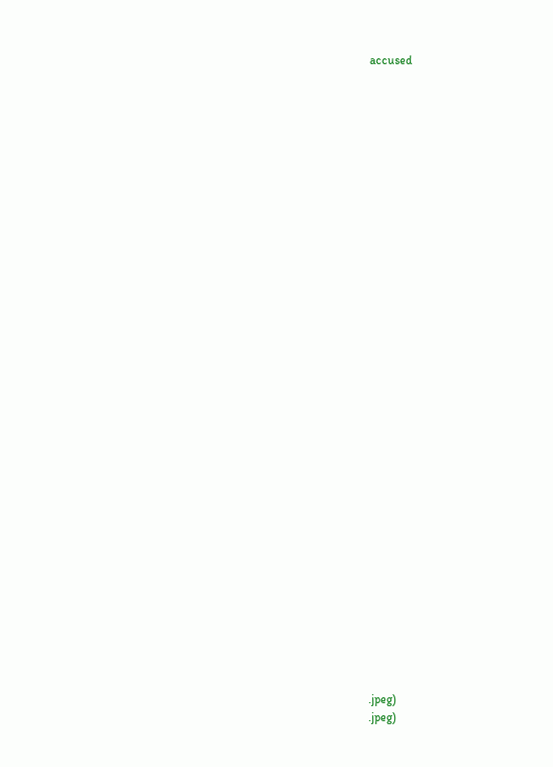accused

































.jpeg)
.jpeg)